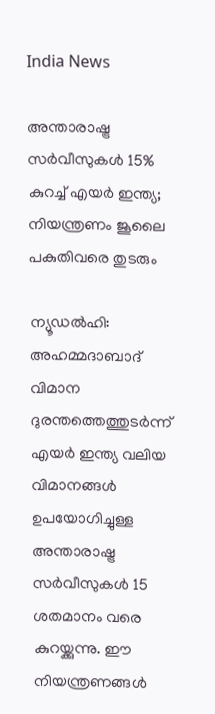India News

അന്താരാഷ്ട്ര സര്‍വീസുകൾ 15% കുറച്ച് എയർ ഇന്ത്യ; നിയന്ത്രണം ജൂലൈ പകുതിവരെ തുടരും

ന്യൂഡൽഹി: അഹമ്മദാബാദ് വിമാന ദുരന്തത്തെത്തുടർന്ന് എയർ ഇന്ത്യ വലിയ വിമാനങ്ങൾ ഉപയോഗിച്ചുള്ള അന്താരാഷ്ട്ര സർവീസുകൾ 15 ശതമാനം വരെ കുറയ്ക്കുന്നു. ഈ നിയന്ത്രണങ്ങൾ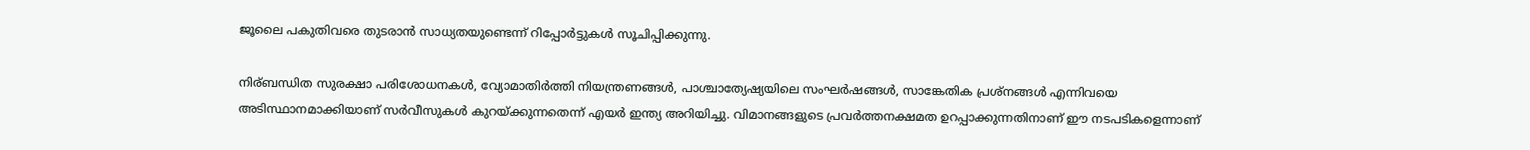ജൂലൈ പകുതിവരെ തുടരാൻ സാധ്യതയുണ്ടെന്ന് റിപ്പോർട്ടുകൾ സൂചിപ്പിക്കുന്നു.

നിര്ബന്ധിത സുരക്ഷാ പരിശോധനകൾ, വ്യോമാതിർത്തി നിയന്ത്രണങ്ങൾ, പാശ്ചാത്യേഷ്യയിലെ സംഘർഷങ്ങൾ, സാങ്കേതിക പ്രശ്നങ്ങൾ എന്നിവയെ അടിസ്ഥാനമാക്കിയാണ് സര്‍വീസുകള്‍ കുറയ്ക്കുന്നതെന്ന് എയർ ഇന്ത്യ അറിയിച്ചു. വിമാനങ്ങളുടെ പ്രവർത്തനക്ഷമത ഉറപ്പാക്കുന്നതിനാണ് ഈ നടപടികളെന്നാണ്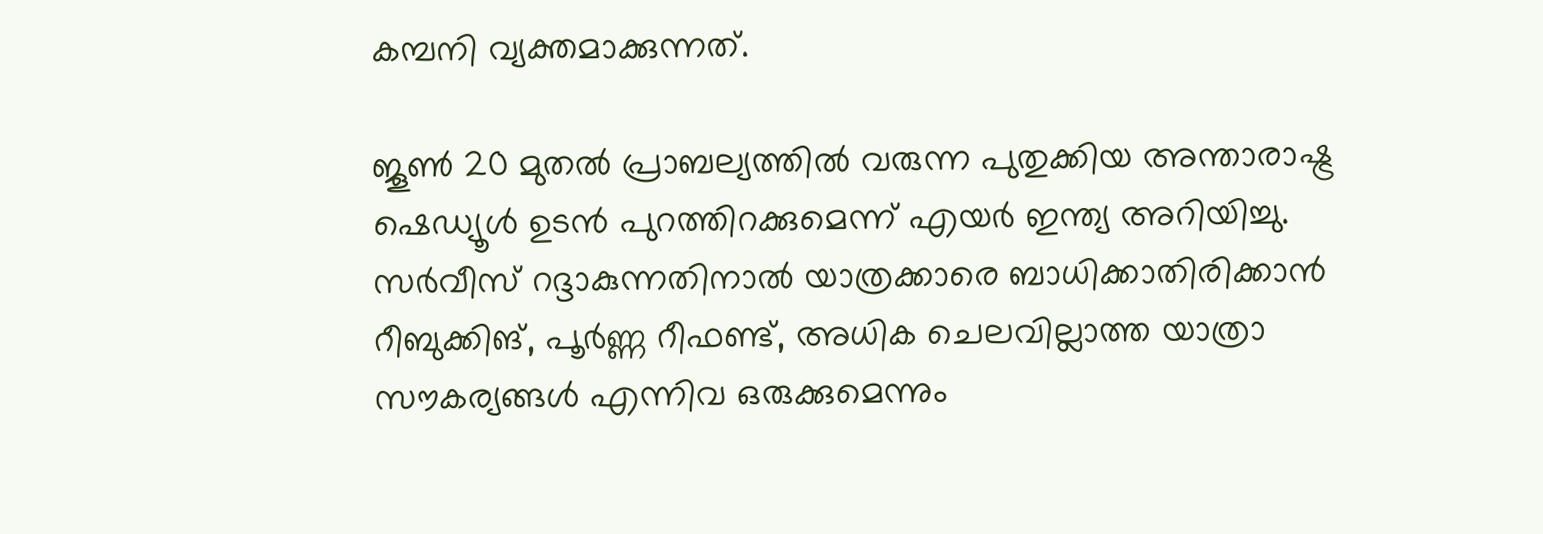കമ്പനി വ്യക്തമാക്കുന്നത്.

ജൂൺ 20 മുതൽ പ്രാബല്യത്തിൽ വരുന്ന പുതുക്കിയ അന്താരാഷ്ട്ര ഷെഡ്യൂൾ ഉടൻ പുറത്തിറക്കുമെന്ന് എയർ ഇന്ത്യ അറിയിച്ചു. സർവീസ് റദ്ദാകുന്നതിനാൽ യാത്രക്കാരെ ബാധിക്കാതിരിക്കാൻ റീബുക്കിങ്, പൂർണ്ണ റീഫണ്ട്, അധിക ചെലവില്ലാത്ത യാത്രാ സൗകര്യങ്ങൾ എന്നിവ ഒരുക്കുമെന്നും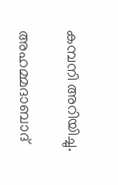കമ്പനി അറിയിച്ചു.

അഹമ്മദാബാദ്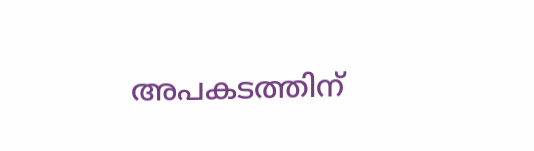അപകടത്തിന്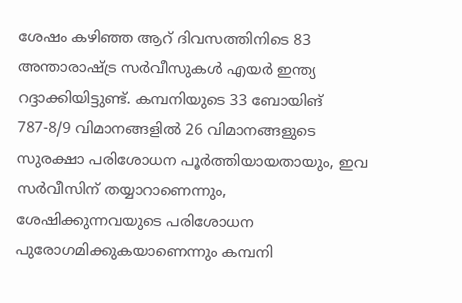ശേഷം കഴിഞ്ഞ ആറ് ദിവസത്തിനിടെ 83 അന്താരാഷ്ട്ര സർവീസുകൾ എയർ ഇന്ത്യ റദ്ദാക്കിയിട്ടുണ്ട്. കമ്പനിയുടെ 33 ബോയിങ് 787-8/9 വിമാനങ്ങളിൽ 26 വിമാനങ്ങളുടെ സുരക്ഷാ പരിശോധന പൂർത്തിയായതായും, ഇവ സർവീസിന് തയ്യാറാണെന്നും, ശേഷിക്കുന്നവയുടെ പരിശോധന പുരോഗമിക്കുകയാണെന്നും കമ്പനി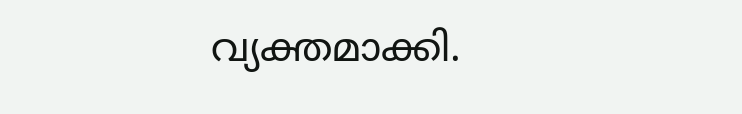വ്യക്തമാക്കി.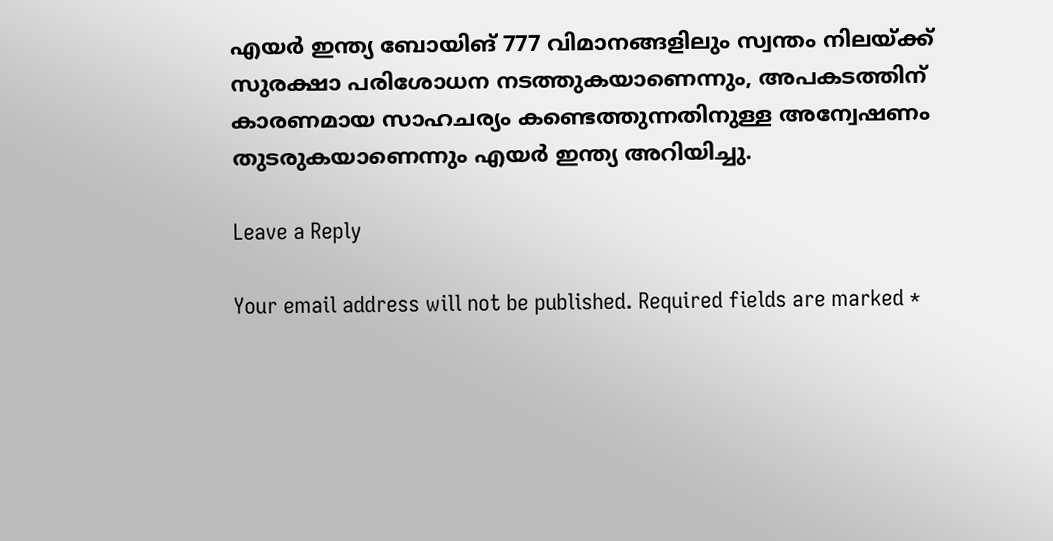എയർ ഇന്ത്യ ബോയിങ് 777 വിമാനങ്ങളിലും സ്വന്തം നിലയ്ക്ക് സുരക്ഷാ പരിശോധന നടത്തുകയാണെന്നും, അപകടത്തിന് കാരണമായ സാഹചര്യം കണ്ടെത്തുന്നതിനുള്ള അന്വേഷണം തുടരുകയാണെന്നും എയർ ഇന്ത്യ അറിയിച്ചു.

Leave a Reply

Your email address will not be published. Required fields are marked *